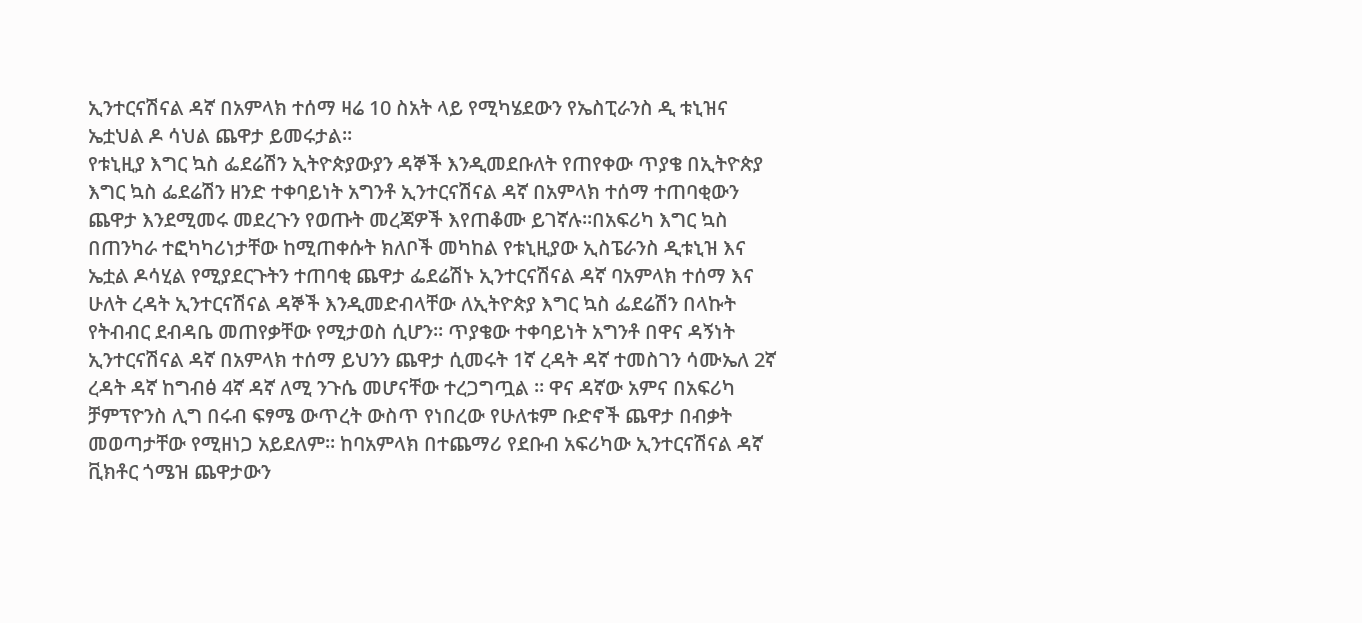ኢንተርናሽናል ዳኛ በአምላክ ተሰማ ዛሬ 10 ስአት ላይ የሚካሄደውን የኤስፒራንስ ዲ ቱኒዝና ኤቷህል ዶ ሳህል ጨዋታ ይመሩታል።
የቱኒዚያ እግር ኳስ ፌደሬሽን ኢትዮጵያውያን ዳኞች እንዲመደቡለት የጠየቀው ጥያቄ በኢትዮጵያ እግር ኳስ ፌደሬሽን ዘንድ ተቀባይነት አግንቶ ኢንተርናሽናል ዳኛ በአምላክ ተሰማ ተጠባቂውን ጨዋታ እንደሚመሩ መደረጉን የወጡት መረጃዎች እየጠቆሙ ይገኛሉ።በአፍሪካ እግር ኳስ በጠንካራ ተፎካካሪነታቸው ከሚጠቀሱት ክለቦች መካከል የቱኒዚያው ኢስፔራንስ ዲቱኒዝ እና ኤቷል ዶሳሂል የሚያደርጉትን ተጠባቂ ጨዋታ ፌደሬሽኑ ኢንተርናሽናል ዳኛ ባአምላክ ተሰማ እና ሁለት ረዳት ኢንተርናሽናል ዳኞች እንዲመድብላቸው ለኢትዮጵያ እግር ኳስ ፌደሬሽን በላኩት የትብብር ደብዳቤ መጠየቃቸው የሚታወስ ሲሆን። ጥያቄው ተቀባይነት አግንቶ በዋና ዳኝነት ኢንተርናሽናል ዳኛ በአምላክ ተሰማ ይህንን ጨዋታ ሲመሩት 1ኛ ረዳት ዳኛ ተመስገን ሳሙኤለ 2ኛ ረዳት ዳኛ ከግብፅ 4ኛ ዳኛ ለሚ ንጉሴ መሆናቸው ተረጋግጧል ። ዋና ዳኛው አምና በአፍሪካ ቻምፕዮንስ ሊግ በሩብ ፍፃሜ ውጥረት ውስጥ የነበረው የሁለቱም ቡድኖች ጨዋታ በብቃት መወጣታቸው የሚዘነጋ አይደለም። ከባአምላክ በተጨማሪ የደቡብ አፍሪካው ኢንተርናሽናል ዳኛ ቪክቶር ጎሜዝ ጨዋታውን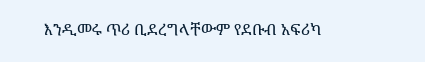እንዲመሩ ጥሪ ቢደረግላቸውም የደቡብ አፍሪካ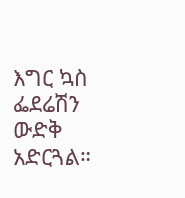እግር ኳስ ፌደሬሽን ውድቅ አድርጓል።